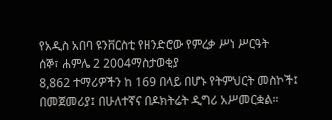የአዲስ አበባ ዩንቨርስቲ የዘንድሮው የምረቃ ሥነ ሥርዓት
ሰኞ፣ ሐምሌ 2 2004ማስታወቂያ
8,862 ተማሪዎችን ከ 169 በላይ በሆኑ የትምህርት መስኮች፤ በመጀመሪያ፤ በሁለተኛና በዶክትሬት ዲግሪ አሥመርቋል።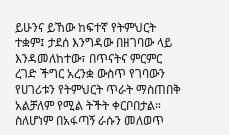ይሁንና ይኸው ከፍተኛ የትምህርት ተቋም፤ ታደሰ እንግዳው በዘገባው ላይ እንዳመለከተው፣ በጥናትና ምርምር ረገድ ችግር አረንቋ ውስጥ የገባውን የሀገሪቱን የትምህርት ጥራት ማስጠበቅ አልቻለም የሚል ትችት ቀርቦበታል። ስለሆነም በአፋጣኝ ራሱን መለወጥ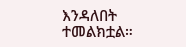እንዳለበት ተመልክቷል።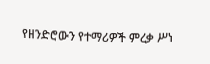የዘንድሮውን የተማሪዎች ምረቃ ሥነ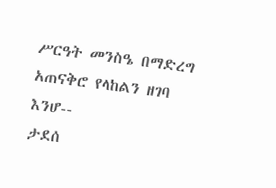ሥርዓት መንስዔ በማድረግ አጠናቅሮ የላከልን ዘገባ እንሆ--
ታደሰ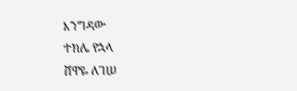እንግዳው
ተክሌ የኋላ
ሸዋዬ ለገሠ